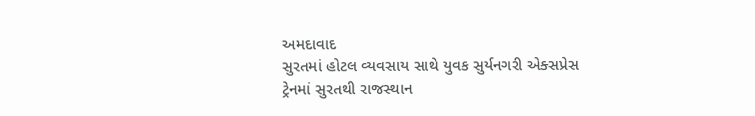અમદાવાદ
સુરતમાં હોટલ વ્યવસાય સાથે યુવક સુર્યનગરી એક્સપ્રેસ ટ્રેનમાં સુરતથી રાજસ્થાન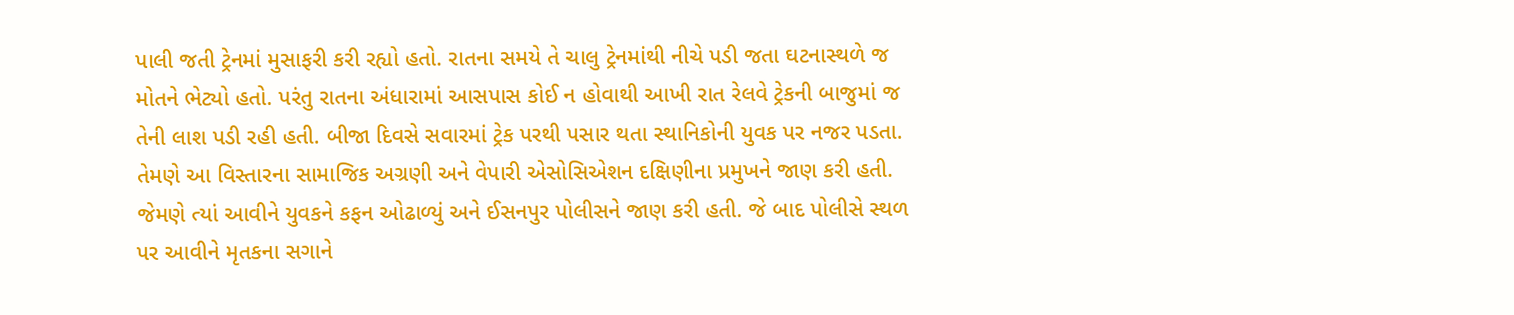પાલી જતી ટ્રેનમાં મુસાફરી કરી રહ્યો હતો. રાતના સમયે તે ચાલુ ટ્રેનમાંથી નીચે પડી જતા ઘટનાસ્થળે જ મોતને ભેટ્યો હતો. પરંતુ રાતના અંધારામાં આસપાસ કોઈ ન હોવાથી આખી રાત રેલવે ટ્રેકની બાજુમાં જ તેની લાશ પડી રહી હતી. બીજા દિવસે સવારમાં ટ્રેક પરથી પસાર થતા સ્થાનિકોની યુવક પર નજર પડતા. તેમણે આ વિસ્તારના સામાજિક અગ્રણી અને વેપારી એસોસિએશન દક્ષિણીના પ્રમુખને જાણ કરી હતી. જેમણે ત્યાં આવીને યુવકને કફન ઓઢાળ્યું અને ઈસનપુર પોલીસને જાણ કરી હતી. જે બાદ પોલીસે સ્થળ પર આવીને મૃતકના સગાને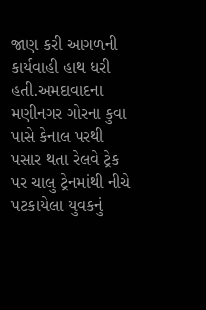જાણ કરી આગળની કાર્યવાહી હાથ ધરી હતી.અમદાવાદના મણીનગર ગોરના કુવા પાસે કેનાલ પરથી પસાર થતા રેલવે ટ્રેક પર ચાલુ ટ્રેનમાંથી નીચે પટકાયેલા યુવકનું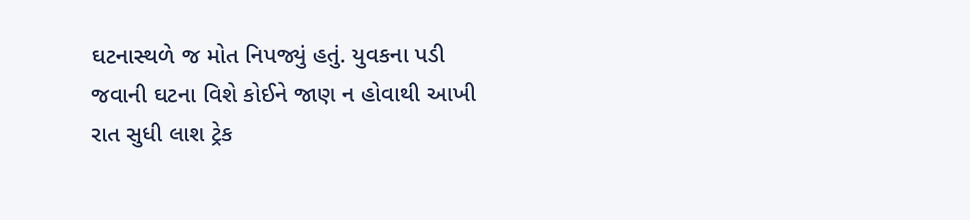ઘટનાસ્થળે જ મોત નિપજ્યું હતું. યુવકના પડી જવાની ઘટના વિશે કોઈને જાણ ન હોવાથી આખી રાત સુધી લાશ ટ્રેક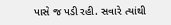પાસે જ પડી રહી. સવારે ત્યાંથી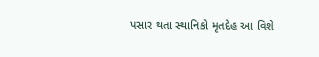પસાર થતા સ્થાનિકો મૃતદેહ આ વિશે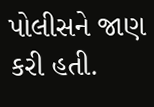પોલીસને જાણ કરી હતી.